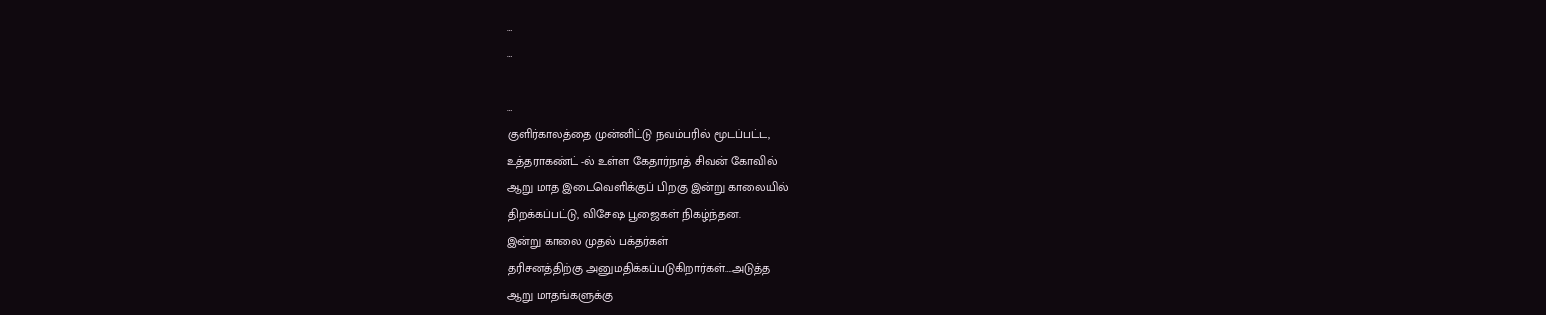…
…

…
குளிர்காலத்தை முன்னிட்டு நவம்பரில் மூடப்பட்ட,
உத்தராகண்ட் -ல் உள்ள கேதார்நாத் சிவன் கோவில்
ஆறு மாத இடைவெளிக்குப் பிறகு இன்று காலையில்
திறக்கப்பட்டு, விசேஷ பூஜைகள் நிகழ்ந்தன.
இன்று காலை முதல் பக்தர்கள்
தரிசனத்திற்கு அனுமதிக்கப்படுகிறார்கள்….அடுத்த
ஆறு மாதங்களுக்கு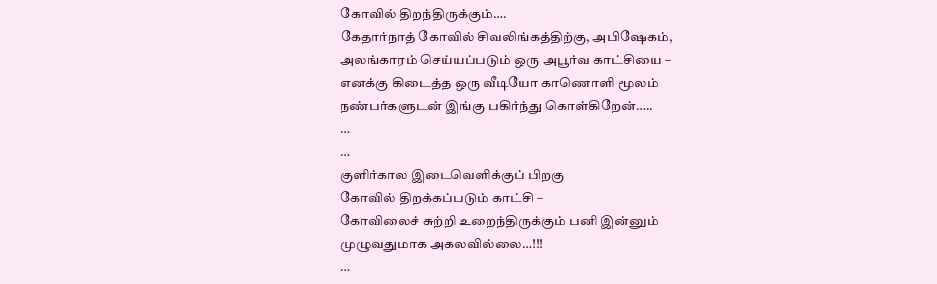கோவில் திறந்திருக்கும்….
கேதார்நாத் கோவில் சிவலிங்கத்திற்கு, அபிஷேகம்,
அலங்காரம் செய்யப்படும் ஒரு அபூர்வ காட்சியை –
எனக்கு கிடைத்த ஒரு வீடியோ காணொளி மூலம்
நண்பர்களுடன் இங்கு பகிர்ந்து கொள்கிறேன்…..
…
…
குளிர்கால இடைவெளிக்குப் பிறகு
கோவில் திறக்கப்படும் காட்சி –
கோவிலைச் சுற்றி உறைந்திருக்கும் பனி இன்னும்
முழுவதுமாக அகலவில்லை…!!!
…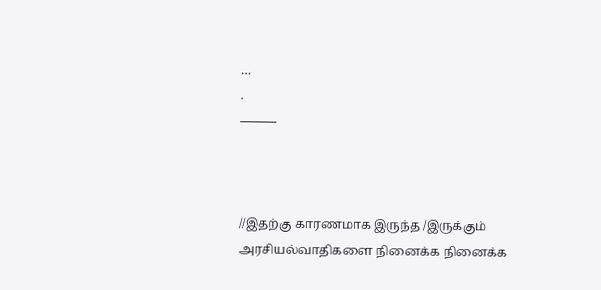…
.
———



//இதற்கு காரணமாக இருந்த /இருக்கும் அரசியல்வாதிகளை நினைக்க நினைக்க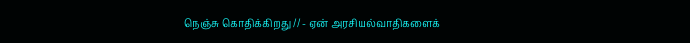நெஞ்சு கொதிக்கிறது // - ஏன் அரசியல்வாதிகளைக்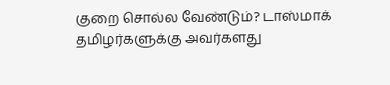குறை சொல்ல வேண்டும்? டாஸ்மாக் தமிழர்களுக்கு அவர்களது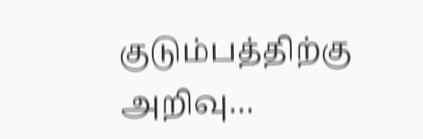குடும்பத்திற்கு அறிவு…